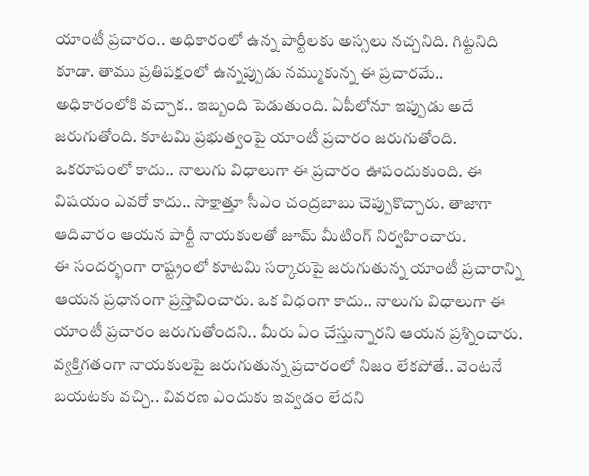యాంటీ ప్రచారం.. అధికారంలో ఉన్న పార్టీలకు అస్సలు నచ్చనిది. గిట్టనిది కూడా. తాము ప్రతిపక్షంలో ఉన్నప్పుడు నమ్ముకున్న ఈ ప్రచారమే.. అధికారంలోకి వచ్చాక.. ఇబ్బంది పెడుతుంది. ఏపీలోనూ ఇప్పుడు అదే జరుగుతోంది. కూటమి ప్రభుత్వంపై యాంటీ ప్రచారం జరుగుతోంది. ఒకరూపంలో కాదు.. నాలుగు విధాలుగా ఈ ప్రచారం ఊపందుకుంది. ఈ విషయం ఎవరో కాదు.. సాక్షాత్తూ సీఎం చంద్రబాబు చెప్పుకొచ్చారు. తాజాగా ఆదివారం ఆయన పార్టీ నాయకులతో జూమ్ మీటింగ్ నిర్వహించారు.
ఈ సందర్భంగా రాష్ట్రంలో కూటమి సర్కారుపై జరుగుతున్న యాంటీ ప్రచారాన్ని ఆయన ప్రధానంగా ప్రస్తావించారు. ఒక విధంగా కాదు.. నాలుగు విధాలుగా ఈ యాంటీ ప్రచారం జరుగుతోందని.. మీరు ఏం చేస్తున్నారని ఆయన ప్రశ్నించారు. వ్యక్తిగతంగా నాయకులపై జరుగుతున్న ప్రచారంలో నిజం లేకపోతే.. వెంటనే బయటకు వచ్చి.. వివరణ ఎందుకు ఇవ్వడం లేదని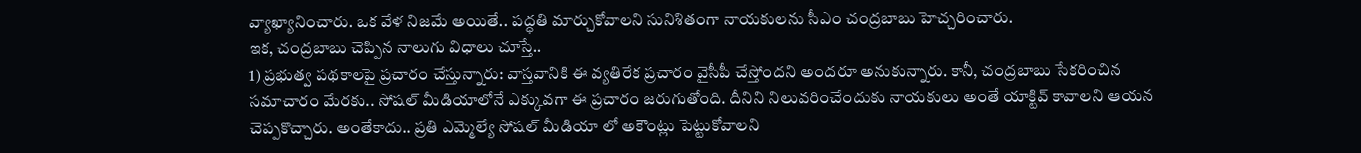వ్యాఖ్యానించారు. ఒక వేళ నిజమే అయితే.. పద్ధతి మార్చుకోవాలని సునిశితంగా నాయకులను సీఎం చంద్రబాబు హెచ్చరించారు.
ఇక, చంద్రబాబు చెప్పిన నాలుగు విధాలు చూస్తే..
1) ప్రభుత్వ పథకాలపై ప్రచారం చేస్తున్నారు: వాస్తవానికి ఈ వ్యతిరేక ప్రచారం వైసీపీ చేస్తోందని అందరూ అనుకున్నారు. కానీ, చంద్రబాబు సేకరించిన సమాచారం మేరకు.. సోషల్ మీడియాలోనే ఎక్కువగా ఈ ప్రచారం జరుగుతోంది. దీనిని నిలువరించేందుకు నాయకులు అంతే యాక్టివ్ కావాలని ఆయన చెప్పకొచ్చారు. అంతేకాదు.. ప్రతి ఎమ్మెల్యే సోషల్ మీడియా లో అకౌంట్లు పెట్టుకోవాలని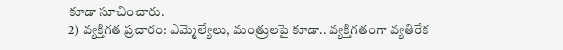కూడా సూచించారు.
2) వ్యక్తిగత ప్రచారం: ఎమ్మెల్యేలు, మంత్రులపై కూడా.. వ్యక్తిగతంగా వ్యతిరేక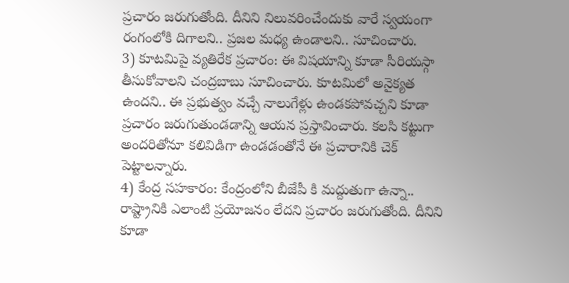ప్రచారం జరుగుతోంది. దీనిని నిలువరించేందుకు వారే స్వయంగా రంగంలోకి దిగాలని.. ప్రజల మధ్య ఉండాలని.. సూచించారు.
3) కూటమిపై వ్యతిరేక ప్రచారం: ఈ విషయాన్ని కూడా సీరియస్గా తీసుకోవాలని చంద్రబాబు సూచించారు. కూటమిలో అనైక్యత ఉందని.. ఈ ప్రభుత్వం వచ్చే నాలుగేళ్లు ఉండకపోవచ్చని కూడా ప్రచారం జరుగుతుండడాన్ని ఆయన ప్రస్తావించారు. కలసి కట్టుగా అందరితోనూ కలివిడిగా ఉండడంతోనే ఈ ప్రచారానికి చెక్ పెట్టాలన్నారు.
4) కేంద్ర సహకారం: కేంద్రంలోని బీజేపీ కి మద్దుతుగా ఉన్నా.. రాష్ట్రానికి ఎలాంటి ప్రయోజనం లేదని ప్రచారం జరుగుతోంది. దీనిని కూడా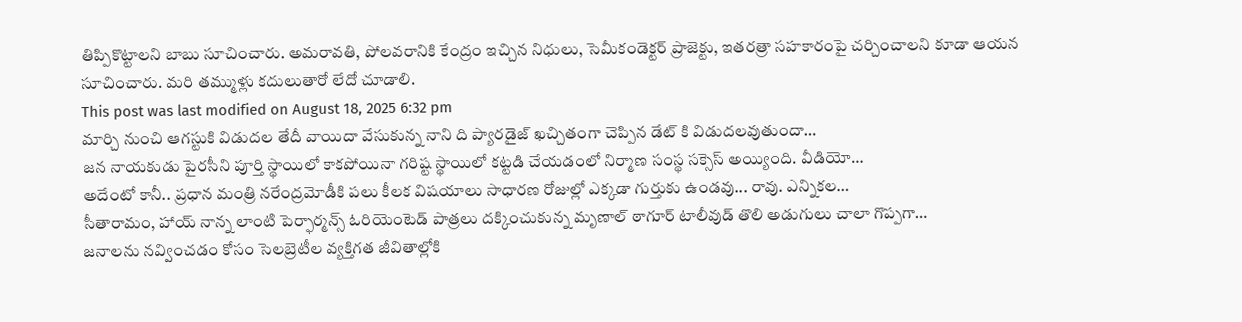తిప్పికొట్టాలని బాబు సూచించారు. అమరావతి, పోలవరానికి కేంద్రం ఇచ్చిన నిధులు, సెమీకండెక్టర్ ప్రాజెక్టు, ఇతరత్రా సహకారంపై చర్చించాలని కూడా ఆయన సూచించారు. మరి తమ్ముళ్లు కదులుతారో లేదో చూడాలి.
This post was last modified on August 18, 2025 6:32 pm
మార్చి నుంచి ఆగస్టుకి విడుదల తేదీ వాయిదా వేసుకున్న నాని ది ప్యారడైజ్ ఖచ్చితంగా చెప్పిన డేట్ కి విడుదలవుతుందా…
జన నాయకుడు పైరసీని పూర్తి స్థాయిలో కాకపోయినా గరిష్ట స్థాయిలో కట్టడి చేయడంలో నిర్మాణ సంస్థ సక్సెస్ అయ్యింది. వీడియో…
అదేంటో కానీ.. ప్రధాన మంత్రి నరేంద్రమోడీకి పలు కీలక విషయాలు సాధారణ రోజుల్లో ఎక్కడా గుర్తుకు ఉండవు... రావు. ఎన్నికల…
సీతారామం, హాయ్ నాన్న లాంటి పెర్ఫార్మన్స్ ఓరియెంటెడ్ పాత్రలు దక్కించుకున్న మృణాల్ ఠాగూర్ టాలీవుడ్ తొలి అడుగులు చాలా గొప్పగా…
జనాలను నవ్వించడం కోసం సెలబ్రెటీల వ్యక్తిగత జీవితాల్లోకి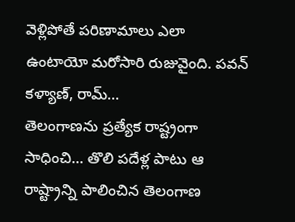వెళ్లిపోతే పరిణామాలు ఎలా ఉంటాయో మరోసారి రుజువైంది. పవన్ కళ్యాణ్, రామ్…
తెలంగాణను ప్రత్యేక రాష్ట్రంగా సాధించి... తొలి పదేళ్ల పాటు ఆ రాష్ట్రాన్ని పాలించిన తెలంగాణ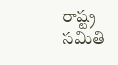రాష్ట్ర సమితి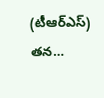(టీఆర్ఎస్) తన…